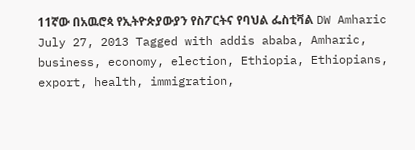11ኛው በአዉሮጳ የኢትዮጵያውያን የስፖርትና የባህል ፌስቲቫል DW Amharic July 27, 2013 Tagged with addis ababa, Amharic, business, economy, election, Ethiopia, Ethiopians, export, health, immigration,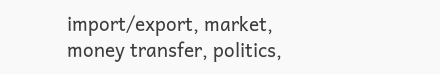import/export, market, money transfer, politics,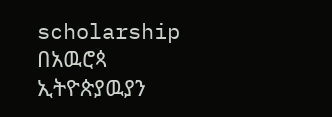scholarship በአዉሮጳ ኢትዮጵያዉያን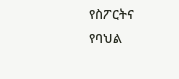የስፖርትና የባህል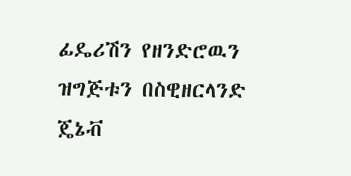ፊዴሪሽን የዘንድሮዉን ዝግጅቱን በስዊዘርላንድ ጄኔቭ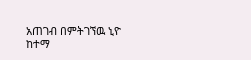አጠገብ በምትገኘዉ ኒዮ ከተማ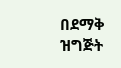በደማቅ ዝግጅት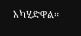አካሂድዋል።